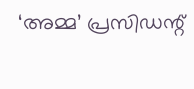‘അമ്മ’ പ്രസിഡന്റ്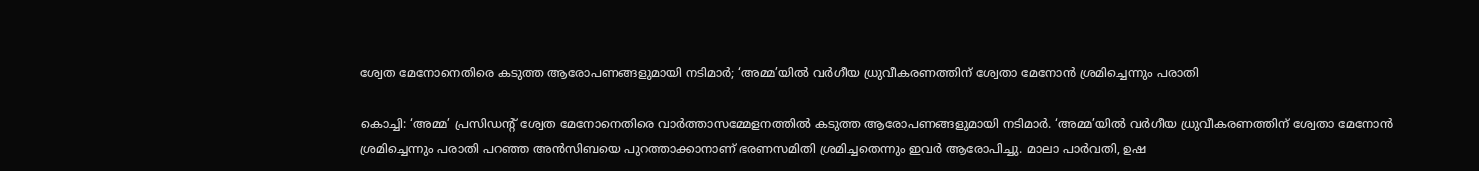ശ്വേത മേനോനെതിരെ കടുത്ത ആരോപണങ്ങളുമായി നടിമാർ; ‘അമ്മ’യിൽ വർഗീയ ധ്രുവീകരണത്തിന് ശ്വേതാ മേനോൻ ശ്രമിച്ചെന്നും പരാതി

കൊച്ചി: ‘അമ്മ’ പ്രസിഡൻ്റ് ശ്വേത മേനോനെതിരെ വാർത്താസമ്മേളനത്തിൽ കടുത്ത ആരോപണങ്ങളുമായി നടിമാർ. ‘അമ്മ’യിൽ വർഗീയ ധ്രുവീകരണത്തിന് ശ്വേതാ മേനോൻ ശ്രമിച്ചെന്നും പരാതി പറഞ്ഞ അൻസിബയെ പുറത്താക്കാനാണ് ഭരണസമിതി ശ്രമിച്ചതെന്നും ഇവർ ആരോപിച്ചു. മാലാ പാർവതി, ഉഷ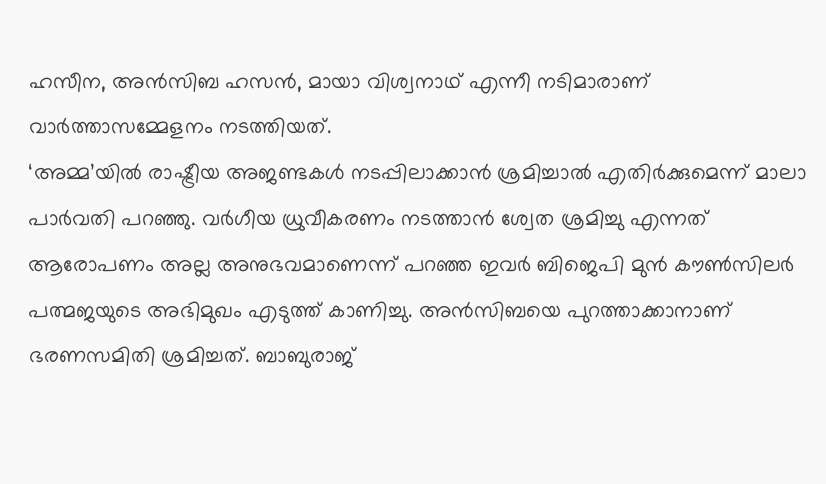ഹസീന, അൻസിബ ഹസൻ, മായാ വിശ്വനാഥ് എന്നീ നടിമാരാണ് വാർത്താസമ്മേളനം നടത്തിയത്.
‘അമ്മ’യിൽ രാഷ്ട്രീയ അജണ്ടകൾ നടപ്പിലാക്കാൻ ശ്രമിച്ചാൽ എതിർക്കുമെന്ന് മാലാ പാർവതി പറഞ്ഞു. വർഗീയ ധ്രുവീകരണം നടത്താൻ ശ്വേത ശ്രമിച്ചു എന്നത് ആരോപണം അല്ല അനുഭവമാണെന്ന് പറഞ്ഞ ഇവർ ബിജെപി മുൻ കൗൺസിലർ പത്മജയുടെ അഭിമുഖം എടുത്ത് കാണിച്ചു. അൻസിബയെ പുറത്താക്കാനാണ് ഭരണസമിതി ശ്രമിച്ചത്. ബാബുരാജ്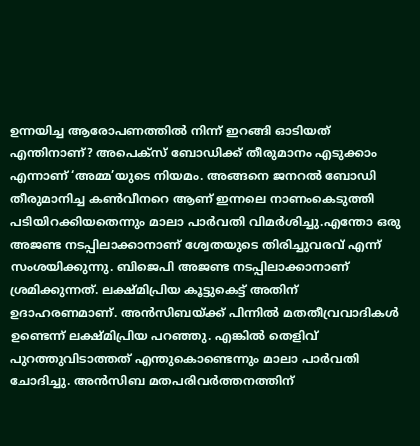ഉന്നയിച്ച ആരോപണത്തിൽ നിന്ന് ഇറങ്ങി ഓടിയത് എന്തിനാണ്? അപെക്സ് ബോഡിക്ക് തീരുമാനം എടുക്കാം എന്നാണ് ‘അമ്മ’യുടെ നിയമം. അങ്ങനെ ജനറൽ ബോഡി തീരുമാനിച്ച കൺവീനറെ ആണ് ഇന്നലെ നാണംകെടുത്തി പടിയിറക്കിയതെന്നും മാലാ പാർവതി വിമർശിച്ചു.എന്തോ ഒരു അജണ്ട നടപ്പിലാക്കാനാണ് ശ്വേതയുടെ തിരിച്ചുവരവ് എന്ന് സംശയിക്കുന്നു. ബിജെപി അജണ്ട നടപ്പിലാക്കാനാണ് ശ്രമിക്കുന്നത്. ലക്ഷ്മിപ്രിയ കൂട്ടുകെട്ട് അതിന് ഉദാഹരണമാണ്. അൻസിബയ്ക്ക് പിന്നിൽ മതതീവ്രവാദികൾ ഉണ്ടെന്ന് ലക്ഷ്മിപ്രിയ പറഞ്ഞു. എങ്കിൽ തെളിവ് പുറത്തുവിടാത്തത് എന്തുകൊണ്ടെന്നും മാലാ പാർവതി ചോദിച്ചു. അൻസിബ മതപരിവർത്തനത്തിന്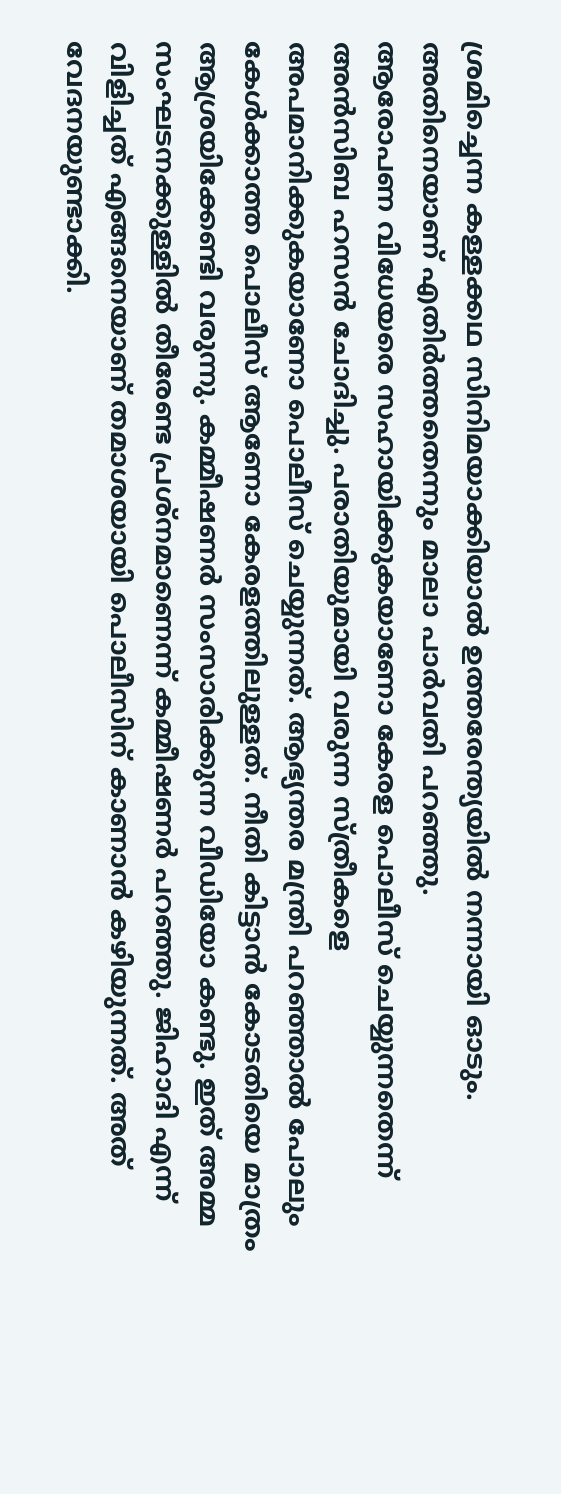ശ്രമിച്ചെന്ന കള്ളക്കഥ സിനിമയാക്കിയാൽ ഉത്തരേന്ത്യയിൽ നന്നായി ഓടും. അതിനെയാണ് എതിർത്തതെന്നും മാലാ പാർവതി പറഞ്ഞു.
ആരോപണ വിധേയരെ സഹായിക്കുകയാണോ കേരള പൊലീസ് ചെയ്യുന്നതെന്ന് അൻസിബ ഹസൻ ചോദിച്ചു. പരാതിയുമായി വരുന്ന സ്ത്രീകളെ അപമാനിക്കുകയാണോ പൊലീസ് ചെയ്യുന്നത്. ആഭ്യന്തര മന്ത്രി പറഞ്ഞാൽ പോലും കേൾക്കാത്ത പൊലീസ് ആണോ കേരളത്തിലുള്ളത്. നീതി കിട്ടാൻ കോടതിയെ മാത്രം ആശ്രയിക്കേണ്ടി വരുന്നു. കമ്മീഷണർ സംസാരിക്കുന്ന വീഡിയോ കണ്ടു. ഇത് അമ്മ സംഘടനക്കുള്ളിൽ തീരേണ്ട പ്രശ്നമാണെന്ന് കമ്മീഷണർ പറഞ്ഞു. ജിഹാദി എന്ന് വിളിച്ചത് എങ്ങനെയാണ് തമാശയായി പൊലീസിന് കാണാൻ കഴിയുന്നത്. അത് വേദനയുണ്ടാക്കി.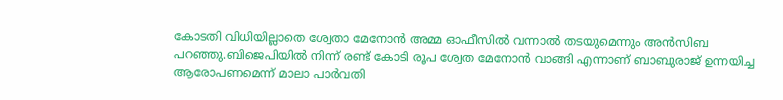കോടതി വിധിയില്ലാതെ ശ്വേതാ മേനോൻ അമ്മ ഓഫീസിൽ വന്നാൽ തടയുമെന്നും അൻസിബ പറഞ്ഞു.ബിജെപിയിൽ നിന്ന് രണ്ട് കോടി രൂപ ശ്വേത മേനോൻ വാങ്ങി എന്നാണ് ബാബുരാജ് ഉന്നയിച്ച ആരോപണമെന്ന് മാലാ പാർവതി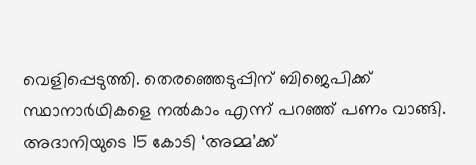വെളിപ്പെടുത്തി. തെരഞ്ഞെടുപ്പിന് ബിജെപിക്ക് സ്ഥാനാർഥികളെ നൽകാം എന്ന് പറഞ്ഞ് പണം വാങ്ങി. അദാനിയുടെ 15 കോടി ‘അമ്മ’ക്ക്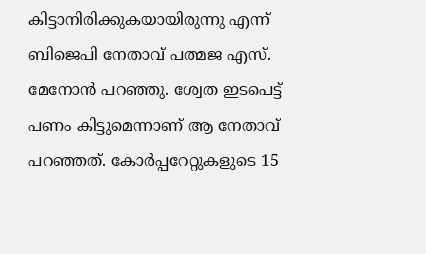കിട്ടാനിരിക്കുകയായിരുന്നു എന്ന് ബിജെപി നേതാവ് പത്മജ എസ്. മേനോൻ പറഞ്ഞു. ശ്വേത ഇടപെട്ട് പണം കിട്ടുമെന്നാണ് ആ നേതാവ് പറഞ്ഞത്. കോർപ്പറേറ്റുകളുടെ 15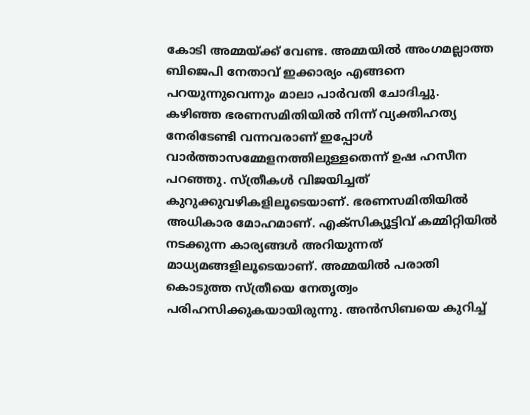കോടി അമ്മയ്ക്ക് വേണ്ട. അമ്മയിൽ അംഗമല്ലാത്ത ബിജെപി നേതാവ് ഇക്കാര്യം എങ്ങനെ പറയുന്നുവെന്നും മാലാ പാർവതി ചോദിച്ചു.
കഴിഞ്ഞ ഭരണസമിതിയിൽ നിന്ന് വ്യക്തിഹത്യ നേരിടേണ്ടി വന്നവരാണ് ഇപ്പോൾ വാർത്താസമ്മേളനത്തിലുള്ളതെന്ന് ഉഷ ഹസീന പറഞ്ഞു. സ്ത്രീകൾ വിജയിച്ചത് കുറുക്കുവഴികളിലൂടെയാണ്. ഭരണസമിതിയിൽ അധികാര മോഹമാണ്. എക്സിക്യൂട്ടിവ് കമ്മിറ്റിയിൽ നടക്കുന്ന കാര്യങ്ങൾ അറിയുന്നത് മാധ്യമങ്ങളിലൂടെയാണ്. അമ്മയിൽ പരാതി കൊടുത്ത സ്ത്രീയെ നേതൃത്വം പരിഹസിക്കുകയായിരുന്നു. അൻസിബയെ കുറിച്ച്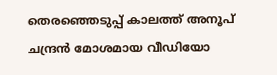തെരഞ്ഞെടുപ്പ് കാലത്ത് അനൂപ് ചന്ദ്രൻ മോശമായ വീഡിയോ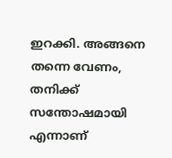ഇറക്കി. അങ്ങനെ തന്നെ വേണം, തനിക്ക് സന്തോഷമായി എന്നാണ്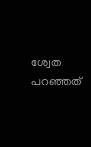ശ്വേത പറഞ്ഞത്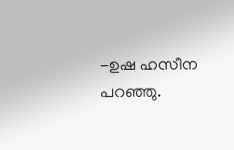-ഉഷ ഹസീന പറഞ്ഞു.